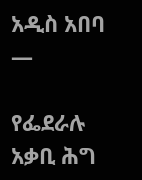አዲስ አበባ —

የፌደራሉ አቃቢ ሕግ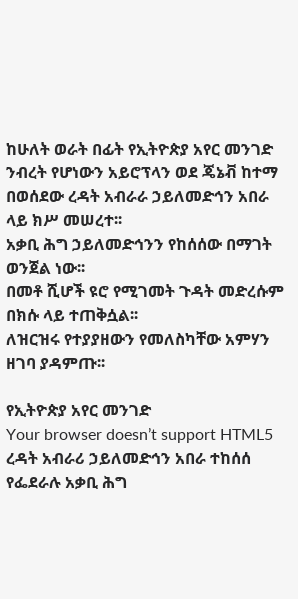ከሁለት ወራት በፊት የኢትዮጵያ አየር መንገድ ንብረት የሆነውን አይሮፕላን ወደ ጄኔቭ ከተማ በወሰደው ረዳት አብራራ ኃይለመድኅን አበራ ላይ ክሥ መሠረተ፡፡
አቃቢ ሕግ ኃይለመድኅንን የከሰሰው በማገት ወንጀል ነው፡፡
በመቶ ሺሆች ዩሮ የሚገመት ጉዳት መድረሱም በክሱ ላይ ተጠቅሷል፡፡
ለዝርዝሩ የተያያዘውን የመለስካቸው አምሃን ዘገባ ያዳምጡ፡፡

የኢትዮጵያ አየር መንገድ
Your browser doesn’t support HTML5
ረዳት አብራሪ ኃይለመድኅን አበራ ተከሰሰ
የፌደራሉ አቃቢ ሕግ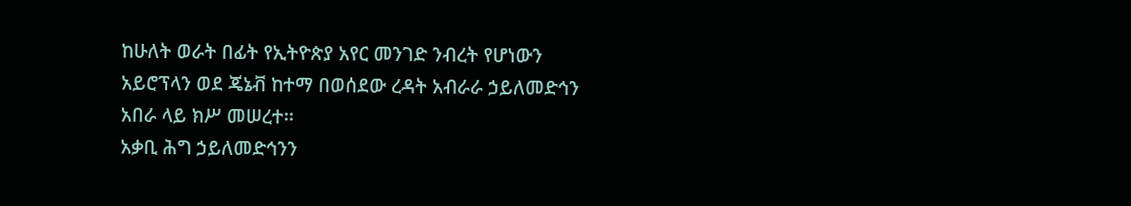ከሁለት ወራት በፊት የኢትዮጵያ አየር መንገድ ንብረት የሆነውን አይሮፕላን ወደ ጄኔቭ ከተማ በወሰደው ረዳት አብራራ ኃይለመድኅን አበራ ላይ ክሥ መሠረተ፡፡
አቃቢ ሕግ ኃይለመድኅንን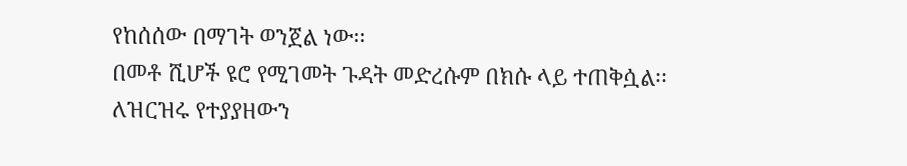የከሰሰው በማገት ወንጀል ነው፡፡
በመቶ ሺሆች ዩሮ የሚገመት ጉዳት መድረሱም በክሱ ላይ ተጠቅሷል፡፡
ለዝርዝሩ የተያያዘውን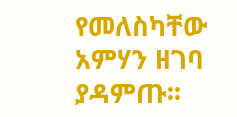የመለስካቸው አምሃን ዘገባ ያዳምጡ፡፡